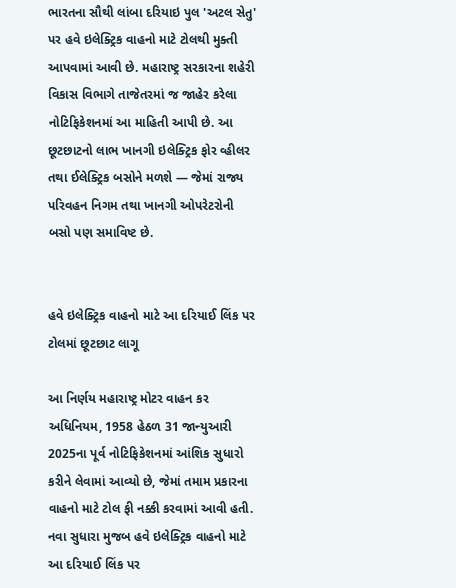ભારતના સૌથી લાંબા દરિયાઇ પુલ 'અટલ સેતુ' પર હવે ઇલેક્ટ્રિક વાહનો માટે ટોલથી મુક્તી આપવામાં આવી છે. મહારાષ્ટ્ર સરકારના શહેરી વિકાસ વિભાગે તાજેતરમાં જ જાહેર કરેલા નોટિફિકેશનમાં આ માહિતી આપી છે. આ છૂટછાટનો લાભ ખાનગી ઇલેક્ટ્રિક ફોર વ્હીલર તથા ઈલેક્ટ્રિક બસોને મળશે — જેમાં રાજ્ય પરિવહન નિગમ તથા ખાનગી ઓપરેટરોની બસો પણ સમાવિષ્ટ છે.


હવે ઇલેક્ટ્રિક વાહનો માટે આ દરિયાઈ લિંક પર ટોલમાં છૂટછાટ લાગૂ

આ નિર્ણય મહારાષ્ટ્ર મોટર વાહન કર અધિનિયમ, 1958 હેઠળ 31 જાન્યુઆરી 2025ના પૂર્વ નોટિફિકેશનમાં આંશિક સુધારો કરીને લેવામાં આવ્યો છે, જેમાં તમામ પ્રકારના વાહનો માટે ટોલ ફી નક્કી કરવામાં આવી હતી. નવા સુધારા મુજબ હવે ઇલેક્ટ્રિક વાહનો માટે આ દરિયાઈ લિંક પર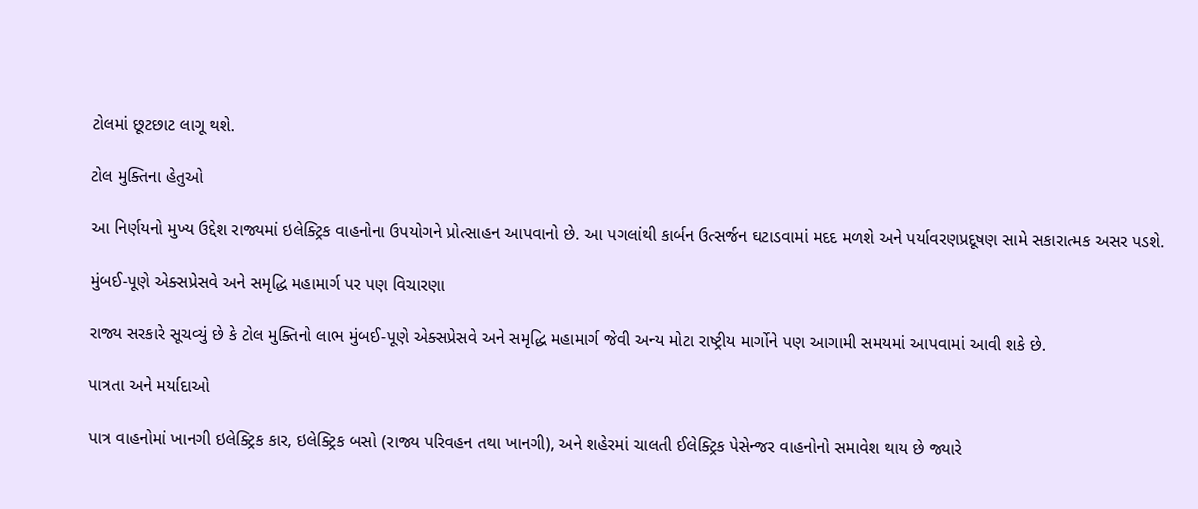ટોલમાં છૂટછાટ લાગૂ થશે.

ટોલ મુક્તિના હેતુઓ

આ નિર્ણયનો મુખ્ય ઉદ્દેશ રાજ્યમાં ઇલેક્ટ્રિક વાહનોના ઉપયોગને પ્રોત્સાહન આપવાનો છે. આ પગલાંથી કાર્બન ઉત્સર્જન ઘટાડવામાં મદદ મળશે અને પર્યાવરણપ્રદૂષણ સામે સકારાત્મક અસર પડશે.

મુંબઈ-પૂણે એક્સપ્રેસવે અને સમૃદ્ધિ મહામાર્ગ પર પણ વિચારણા

રાજ્ય સરકારે સૂચવ્યું છે કે ટોલ મુક્તિનો લાભ મુંબઈ-પૂણે એક્સપ્રેસવે અને સમૃદ્ધિ મહામાર્ગ જેવી અન્ય મોટા રાષ્ટ્રીય માર્ગોને પણ આગામી સમયમાં આપવામાં આવી શકે છે.

પાત્રતા અને મર્યાદાઓ

પાત્ર વાહનોમાં ખાનગી ઇલેક્ટ્રિક કાર, ઇલેક્ટ્રિક બસો (રાજ્ય પરિવહન તથા ખાનગી), અને શહેરમાં ચાલતી ઈલેક્ટ્રિક પેસેન્જર વાહનોનો સમાવેશ થાય છે જ્યારે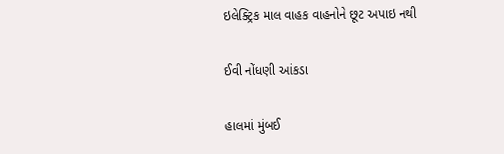ઇલેક્ટ્રિક માલ વાહક વાહનોને છૂટ અપાઇ નથી

ઈવી નોંધણી આંકડા

હાલમાં મુંબઈ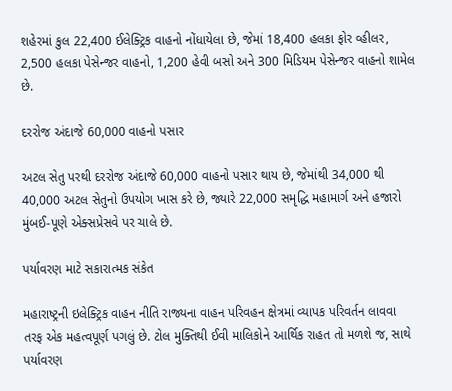શહેરમાં કુલ 22,400 ઈલેક્ટ્રિક વાહનો નોંધાયેલા છે, જેમાં 18,400 હલકા ફોર વ્હીલર, 2,500 હલકા પેસેન્જર વાહનો, 1,200 હેવી બસો અને 300 મિડિયમ પેસેન્જર વાહનો શામેલ છે.

દરરોજ અંદાજે 60,000 વાહનો પસાર

અટલ સેતુ પરથી દરરોજ અંદાજે 60,000 વાહનો પસાર થાય છે, જેમાંથી 34,000 થી 40,000 અટલ સેતુનો ઉપયોગ ખાસ કરે છે, જ્યારે 22,000 સમૃદ્ધિ મહામાર્ગ અને હજારો મુંબઈ-પૂણે એક્સપ્રેસવે પર ચાલે છે.

પર્યાવરણ માટે સકારાત્મક સંકેત

મહારાષ્ટ્રની ઇલેક્ટ્રિક વાહન નીતિ રાજ્યના વાહન પરિવહન ક્ષેત્રમાં વ્યાપક પરિવર્તન લાવવા તરફ એક મહત્વપૂર્ણ પગલું છે. ટોલ મુક્તિથી ઈવી માલિકોને આર્થિક રાહત તો મળશે જ, સાથે પર્યાવરણ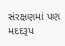સંરક્ષણમાં પણ મદદરૂપ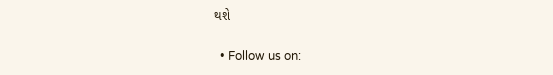થશે

  • Follow us on: